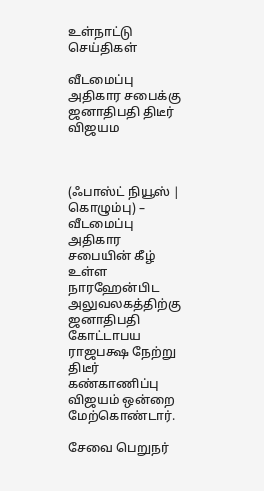உள்நாட்டு செய்திகள்

வீடமைப்பு அதிகார சபைக்கு ஜனாதிபதி திடீர் விஜயம



(ஃபாஸ்ட் நியூஸ் | கொழும்பு) – வீடமைப்பு அதிகார சபையின் கீழ் உள்ள நாரஹேன்பிட அலுவலகத்திற்கு ஜனாதிபதி கோட்டாபய ராஜபக்ஷ நேற்று திடீர் கண்காணிப்பு விஜயம் ஒன்றை மேற்கொண்டார்.

சேவை பெறுநர்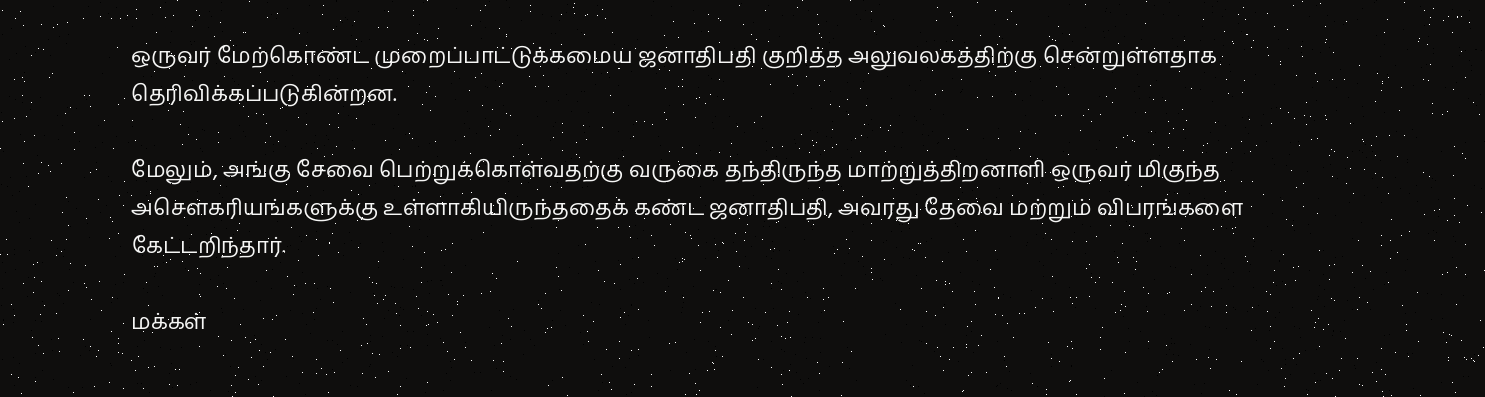ஒருவர் மேற்கொண்ட முறைப்பாட்டுக்கமைய ஜனாதிபதி குறித்த அலுவலகத்திற்கு சென்றுள்ளதாக தெரிவிக்கப்படுகின்றன.

மேலும், அங்கு சேவை பெற்றுக்கொள்வதற்கு வருகை தந்திருந்த மாற்றுத்திறனாளி ஒருவர் மிகுந்த அசௌகரியங்களுக்கு உள்ளாகியிருந்ததைக் கண்ட ஜனாதிபதி, அவரது தேவை மற்றும் விபரங்களை கேட்டறிந்தார்.

மக்கள்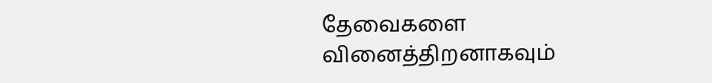தேவைகளை வினைத்திறனாகவும்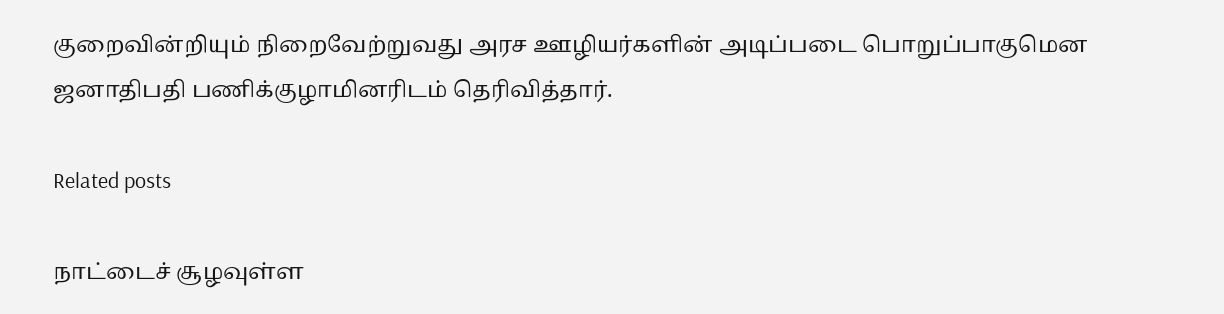குறைவின்றியும் நிறைவேற்றுவது அரச ஊழியர்களின் அடிப்படை பொறுப்பாகுமென ஜனாதிபதி பணிக்குழாமினரிடம் தெரிவித்தார்.

Related posts

நாட்டைச் சூழவுள்ள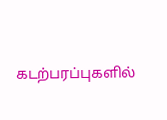கடற்பரப்புகளில்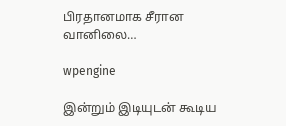பிரதானமாக சீரான வானிலை…

wpengine

இன்றும் இடியுடன் கூடிய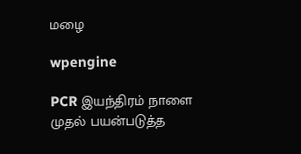மழை

wpengine

PCR இயந்திரம் நாளை முதல் பயன்படுத்த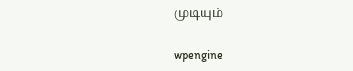முடியும்

wpengine